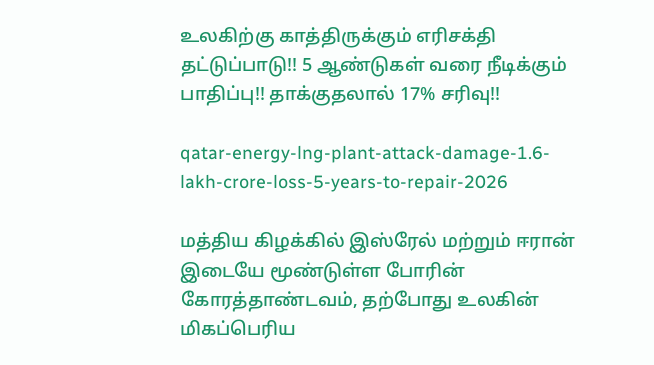உலகிற்கு காத்திருக்கும் எரிசக்தி தட்டுப்பாடு!! 5 ஆண்டுகள் வரை நீடிக்கும் பாதிப்பு!! தாக்குதலால் 17% சரிவு!!

qatar-energy-lng-plant-attack-damage-1.6-lakh-crore-loss-5-years-to-repair-2026

மத்திய கிழக்கில் இஸ்ரேல் மற்றும் ஈரான் இடையே மூண்டுள்ள போரின் கோரத்தாண்டவம், தற்போது உலகின் மிகப்பெரிய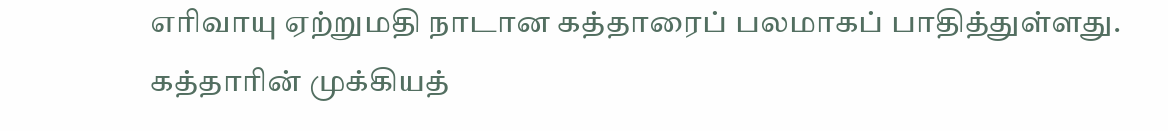எரிவாயு ஏற்றுமதி நாடான கத்தாரைப் பலமாகப் பாதித்துள்ளது. கத்தாரின் முக்கியத்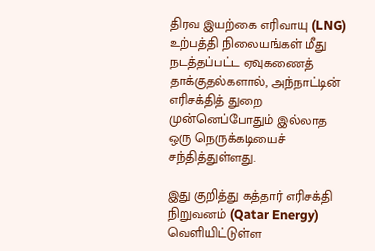திரவ இயற்கை எரிவாயு (LNG) உற்பத்தி நிலையங்கள் மீது நடத்தப்பட்ட ஏவுகணைத் தாக்குதல்களால், அந்நாட்டின் எரிசக்தித் துறை முன்னெப்போதும் இல்லாத ஒரு நெருக்கடியைச் சந்தித்துள்ளது.

இது குறித்து கத்தார் எரிசக்தி நிறுவனம் (Qatar Energy) வெளியிட்டுள்ள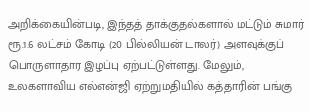அறிக்கையின்படி, இந்தத் தாக்குதல்களால் மட்டும் சுமார் ரூ.1.6 லட்சம் கோடி (20 பில்லியன் டாலர்) அளவுக்குப் பொருளாதார இழப்பு ஏற்பட்டுள்ளது. மேலும், உலகளாவிய எல்என்ஜி ஏற்றுமதியில் கத்தாரின் பங்கு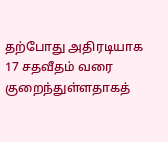தற்போது அதிரடியாக 17 சதவீதம் வரை குறைந்துள்ளதாகத்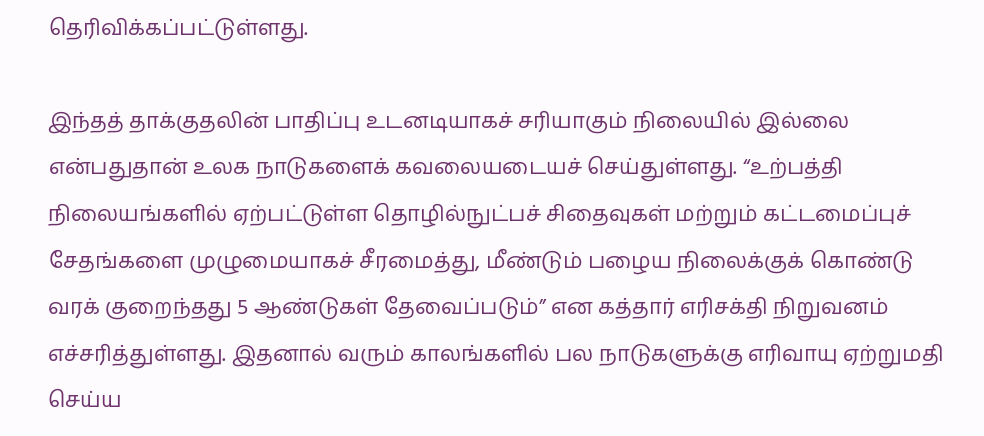தெரிவிக்கப்பட்டுள்ளது.

இந்தத் தாக்குதலின் பாதிப்பு உடனடியாகச் சரியாகும் நிலையில் இல்லை என்பதுதான் உலக நாடுகளைக் கவலையடையச் செய்துள்ளது. “உற்பத்தி நிலையங்களில் ஏற்பட்டுள்ள தொழில்நுட்பச் சிதைவுகள் மற்றும் கட்டமைப்புச் சேதங்களை முழுமையாகச் சீரமைத்து, மீண்டும் பழைய நிலைக்குக் கொண்டு வரக் குறைந்தது 5 ஆண்டுகள் தேவைப்படும்” என கத்தார் எரிசக்தி நிறுவனம் எச்சரித்துள்ளது. இதனால் வரும் காலங்களில் பல நாடுகளுக்கு எரிவாயு ஏற்றுமதி செய்ய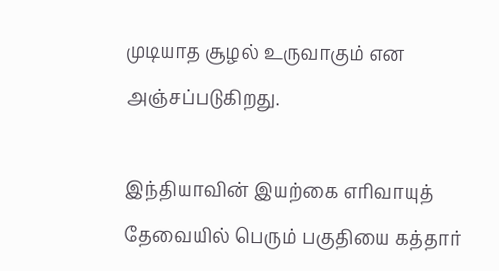முடியாத சூழல் உருவாகும் என அஞ்சப்படுகிறது.

இந்தியாவின் இயற்கை எரிவாயுத் தேவையில் பெரும் பகுதியை கத்தார்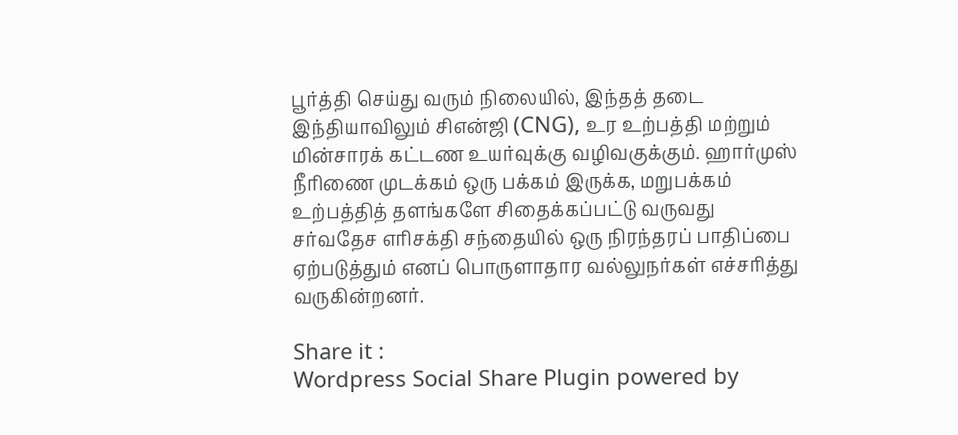பூர்த்தி செய்து வரும் நிலையில், இந்தத் தடை இந்தியாவிலும் சிஎன்ஜி (CNG), உர உற்பத்தி மற்றும் மின்சாரக் கட்டண உயர்வுக்கு வழிவகுக்கும். ஹார்முஸ் நீரிணை முடக்கம் ஒரு பக்கம் இருக்க, மறுபக்கம் உற்பத்தித் தளங்களே சிதைக்கப்பட்டு வருவது சர்வதேச எரிசக்தி சந்தையில் ஒரு நிரந்தரப் பாதிப்பை ஏற்படுத்தும் எனப் பொருளாதார வல்லுநர்கள் எச்சரித்து வருகின்றனர்.

Share it :
Wordpress Social Share Plugin powered by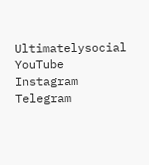Ultimatelysocial
YouTube
Instagram
Telegram